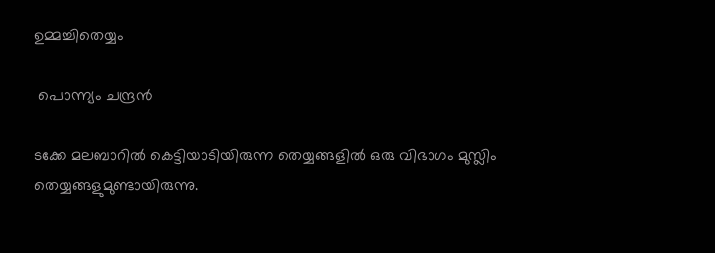ഉമ്മച്ചിതെയ്യം

 പൊന്ന്യം ചന്ദ്രൻ

ടക്കേ മലബാറിൽ കെട്ടിയാടിയിരുന്ന തെയ്യങ്ങളിൽ ഒരു വിഭാഗം മുസ്ലിം തെയ്യങ്ങളുമുണ്ടായിരുന്നു.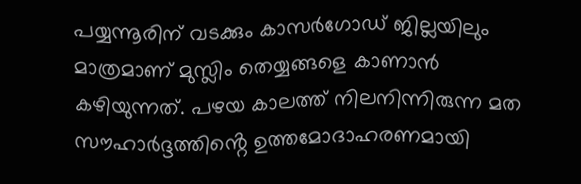പയ്യന്നൂരിന് വടക്കും കാസർഗോഡ് ജില്ലയിലും മാത്രമാണ് മുസ്ലിം തെയ്യങ്ങളെ കാണാൻ കഴിയുന്നത്. പഴയ കാലത്ത് നിലനിന്നിരുന്ന മത സൗഹാർദ്ദത്തിൻ്റെ ഉത്തമോദാഹരണമായി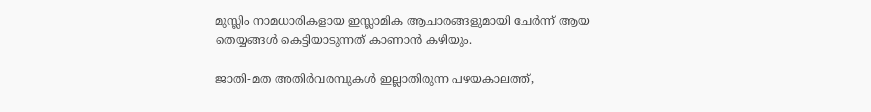മുസ്ലിം നാമധാരികളായ ഇസ്ലാമിക ആചാരങ്ങളുമായി ചേർന്ന് ആയ തെയ്യങ്ങൾ കെട്ടിയാടുന്നത് കാണാൻ കഴിയും.

ജാതി-മത അതിർവരമ്പുകൾ ഇല്ലാതിരുന്ന പഴയകാലത്ത്,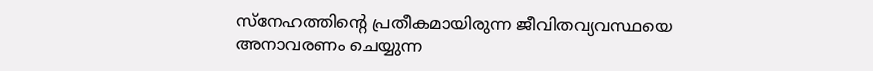സ്നേഹത്തിൻ്റെ പ്രതീകമായിരുന്ന ജീവിതവ്യവസ്ഥയെ അനാവരണം ചെയ്യുന്ന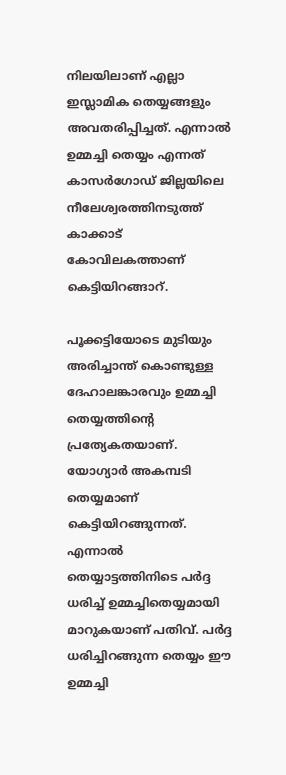നിലയിലാണ് എല്ലാ ഇസ്ലാമിക തെയ്യങ്ങളും അവതരിപ്പിച്ചത്. എന്നാൽ ഉമ്മച്ചി തെയ്യം എന്നത് കാസർഗോഡ് ജില്ലയിലെ നീലേശ്വരത്തിനടുത്ത് കാക്കാട് കോവിലകത്താണ് കെട്ടിയിറങ്ങാറ്.

പൂക്കട്ടിയോടെ മുടിയും അരിച്ചാന്ത് കൊണ്ടുള്ള ദേഹാലങ്കാരവും ഉമ്മച്ചി തെയ്യത്തിൻ്റെ പ്രത്യേകതയാണ്. യോഗ്യാർ അകമ്പടി തെയ്യമാണ് കെട്ടിയിറങ്ങുന്നത്. എന്നാൽ തെയ്യാട്ടത്തിനിടെ പർദ്ദ ധരിച്ച് ഉമ്മച്ചിതെയ്യമായി മാറുകയാണ് പതിവ്. പർദ്ദ ധരിച്ചിറങ്ങുന്ന തെയ്യം ഈ ഉമ്മച്ചി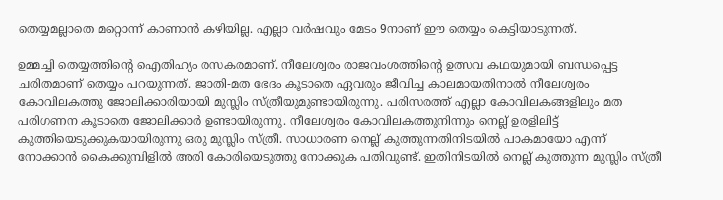തെയ്യമല്ലാതെ മറ്റൊന്ന് കാണാൻ കഴിയില്ല. എല്ലാ വർഷവും മേടം 9നാണ് ഈ തെയ്യം കെട്ടിയാടുന്നത്.

ഉമ്മച്ചി തെയ്യത്തിൻ്റെ ഐതിഹ്യം രസകരമാണ്. നീലേശ്വരം രാജവംശത്തിൻ്റെ ഉത്സവ കഥയുമായി ബന്ധപ്പെട്ട ചരിതമാണ് തെയ്യം പറയുന്നത്. ജാതി-മത ഭേദം കൂടാതെ ഏവരും ജീവിച്ച കാലമായതിനാൽ നീലേശ്വരം കോവിലകത്തു ജോലിക്കാരിയായി മുസ്ലിം സ്ത്രീയുമുണ്ടായിരുന്നു. പരിസരത്ത് എല്ലാ കോവിലകങ്ങളിലും മത പരിഗണന കൂടാതെ ജോലിക്കാർ ഉണ്ടായിരുന്നു. നീലേശ്വരം കോവിലകത്തുനിന്നും നെല്ല് ഉരളിലിട്ട് കുത്തിയെടുക്കുകയായിരുന്നു ഒരു മുസ്ലിം സ്ത്രീ. സാധാരണ നെല്ല് കുത്തുന്നതിനിടയിൽ പാകമായോ എന്ന് നോക്കാൻ കൈക്കുമ്പിളിൽ അരി കോരിയെടുത്തു നോക്കുക പതിവുണ്ട്. ഇതിനിടയിൽ നെല്ല് കുത്തുന്ന മുസ്ലിം സ്ത്രീ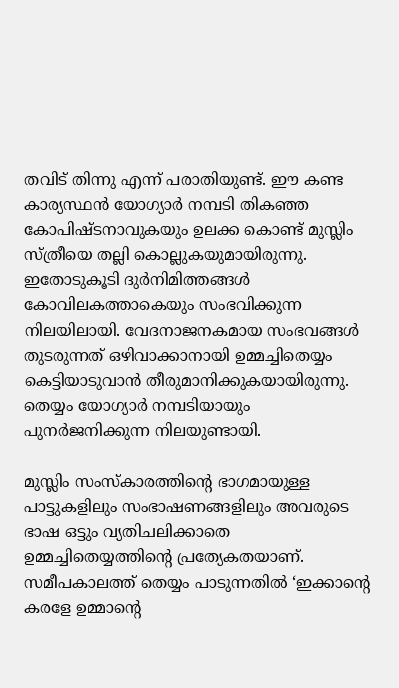തവിട് തിന്നു എന്ന് പരാതിയുണ്ട്. ഈ കണ്ട കാര്യസ്ഥൻ യോഗ്യാർ നമ്പടി തികഞ്ഞ കോപിഷ്ടനാവുകയും ഉലക്ക കൊണ്ട് മുസ്ലിം സ്ത്രീയെ തല്ലി കൊല്ലുകയുമായിരുന്നു. ഇതോടുകൂടി ദുർനിമിത്തങ്ങൾ കോവിലകത്താകെയും സംഭവിക്കുന്ന നിലയിലായി. വേദനാജനകമായ സംഭവങ്ങൾ തുടരുന്നത് ഒഴിവാക്കാനായി ഉമ്മച്ചിതെയ്യം കെട്ടിയാടുവാൻ തീരുമാനിക്കുകയായിരുന്നു. തെയ്യം യോഗ്യാർ നമ്പടിയായും പുനർജനിക്കുന്ന നിലയുണ്ടായി.

മുസ്ലിം സംസ്കാരത്തിൻ്റെ ഭാഗമായുള്ള പാട്ടുകളിലും സംഭാഷണങ്ങളിലും അവരുടെ ഭാഷ ഒട്ടും വ്യതിചലിക്കാതെ ഉമ്മച്ചിതെയ്യത്തിൻ്റെ പ്രത്യേകതയാണ്. സമീപകാലത്ത് തെയ്യം പാടുന്നതിൽ ‘ഇക്കാൻ്റെ കരളേ ഉമ്മാൻ്റെ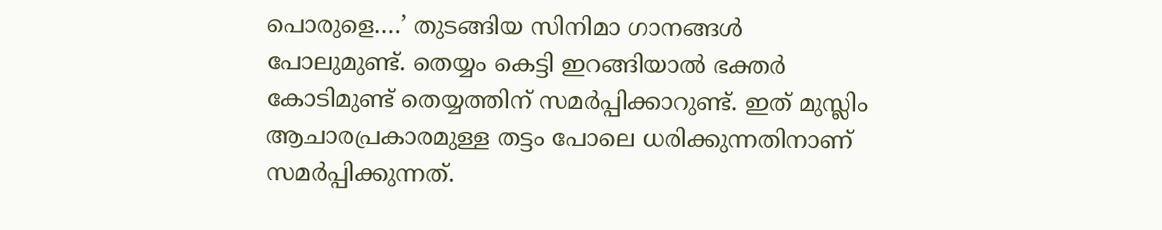പൊരുളെ….’ തുടങ്ങിയ സിനിമാ ഗാനങ്ങൾ പോലുമുണ്ട്. തെയ്യം കെട്ടി ഇറങ്ങിയാൽ ഭക്തർ കോടിമുണ്ട് തെയ്യത്തിന് സമർപ്പിക്കാറുണ്ട്. ഇത് മുസ്ലിം ആചാരപ്രകാരമുള്ള തട്ടം പോലെ ധരിക്കുന്നതിനാണ് സമർപ്പിക്കുന്നത്.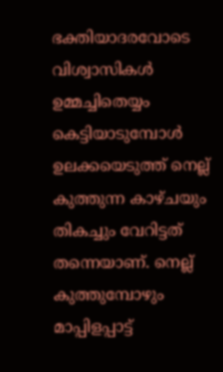ഭക്തിയാദരവോടെ വിശ്വാസികൾ ഉമ്മച്ചിതെയ്യം കെട്ടിയാടുമ്പോൾ ഉലക്കയെടുത്ത് നെല്ല് കുത്തുന്ന കാഴ്ചയും തികച്ചും വേറിട്ടത് തന്നെയാണ്. നെല്ല് കുത്തുമ്പോഴും മാപ്പിളപ്പാട്ട്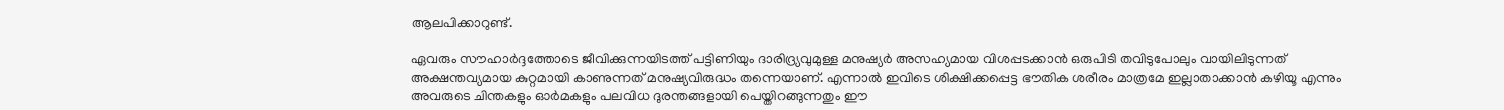ആലപിക്കാറുണ്ട്.

ഏവരും സൗഹാർദ്ദത്തോടെ ജീവിക്കുന്നയിടത്ത് പട്ടിണിയും ദാരിദ്ര്യവുമുള്ള മനുഷ്യർ അസഹ്യമായ വിശപ്പടക്കാൻ ഒരുപിടി തവിടുപോലും വായിലിടുന്നത് അക്ഷന്തവ്യമായ കുറ്റമായി കാണുന്നത് മനുഷ്യവിരുദ്ധം തന്നെയാണ്. എന്നാൽ ഇവിടെ ശിക്ഷിക്കപ്പെട്ട ഭൗതിക ശരീരം മാത്രമേ ഇല്ലാതാക്കാൻ കഴിയൂ എന്നും അവരുടെ ചിന്തകളും ഓർമകളും പലവിധ ദുരന്തങ്ങളായി പെയ്തിറങ്ങുന്നതും ഈ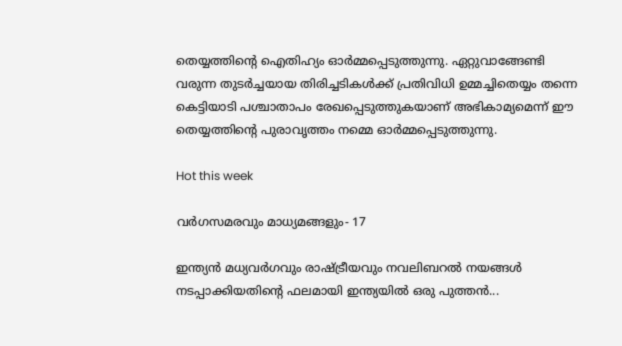തെയ്യത്തിൻ്റെ ഐതിഹ്യം ഓർമ്മപ്പെടുത്തുന്നു. ഏറ്റുവാങ്ങേണ്ടി വരുന്ന തുടർച്ചയായ തിരിച്ചടികൾക്ക് പ്രതിവിധി ഉമ്മച്ചിതെയ്യം തന്നെ കെട്ടിയാടി പശ്ചാതാപം രേഖപ്പെടുത്തുകയാണ് അഭികാമ്യമെന്ന് ഈ തെയ്യത്തിൻ്റെ പുരാവൃത്തം നമ്മെ ഓർമ്മപ്പെടുത്തുന്നു.

Hot this week

വർഗസമരവും മാധ്യമങ്ങളും‐ 17

ഇന്ത്യൻ മധ്യവർഗവും രാഷ്‌ട്രീയവും നവലിബറൽ നയങ്ങൾ നടപ്പാക്കിയതിന്റെ ഫലമായി ഇന്ത്യയിൽ ഒരു പുത്തൻ...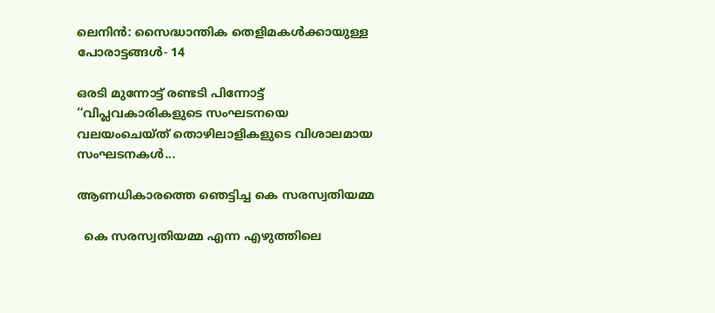ലെനിൻ: സൈദ്ധാന്തിക തെളിമകൾക്കായുള്ള പോരാട്ടങ്ങൾ‐ 14

ഒരടി മുന്നോട്ട്‌ രണ്ടടി പിന്നോട്ട്‌ ‘‘വിപ്ലവകാരികളുടെ സംഘടനയെ വലയംചെയ്‌ത്‌ തൊഴിലാളികളുടെ വിശാലമായ സംഘടനകൾ...

ആണധികാരത്തെ ഞെട്ടിച്ച കെ സരസ്വതിയമ്മ

  കെ സരസ്വതിയമ്മ എന്ന എഴുത്തിലെ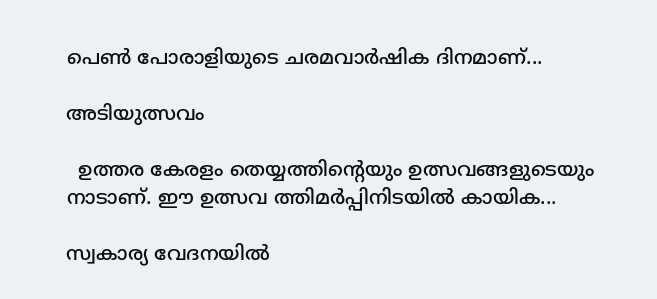പെൺ പോരാളിയുടെ ചരമവാർഷിക ദിനമാണ്...

അടിയുത്സവം

  ഉത്തര കേരളം തെയ്യത്തിന്റെയും ഉത്സവങ്ങളുടെയും നാടാണ്. ഈ ഉത്സവ ത്തിമർപ്പിനിടയിൽ കായിക...

സ്വകാര്യ വേദനയിൽ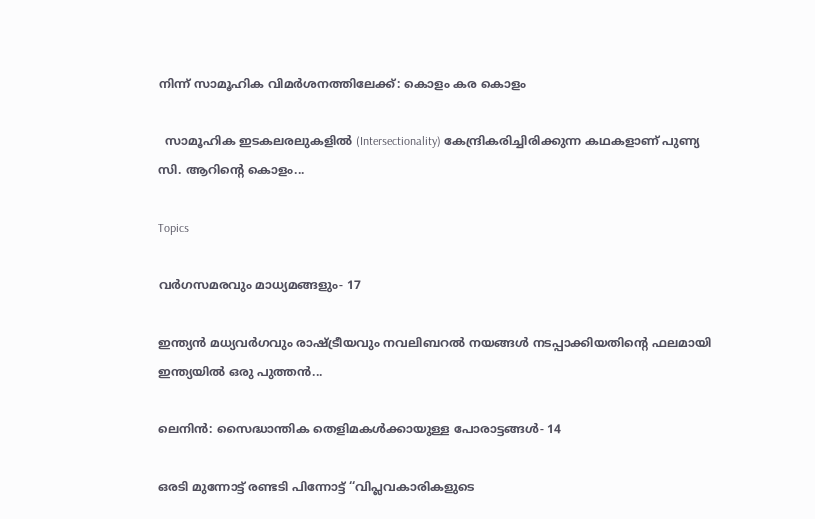നിന്ന് സാമൂഹിക വിമർശനത്തിലേക്ക്: കൊളം കര കൊളം

  സാമൂഹിക ഇടകലരലുകളിൽ (Intersectionality) കേന്ദ്രികരിച്ചിരിക്കുന്ന കഥകളാണ് പുണ്യ സി. ആറിന്റെ കൊളം...

Topics

വർഗസമരവും മാധ്യമങ്ങളും‐ 17

ഇന്ത്യൻ മധ്യവർഗവും രാഷ്‌ട്രീയവും നവലിബറൽ നയങ്ങൾ നടപ്പാക്കിയതിന്റെ ഫലമായി ഇന്ത്യയിൽ ഒരു പുത്തൻ...

ലെനിൻ: സൈദ്ധാന്തിക തെളിമകൾക്കായുള്ള പോരാട്ടങ്ങൾ‐ 14

ഒരടി മുന്നോട്ട്‌ രണ്ടടി പിന്നോട്ട്‌ ‘‘വിപ്ലവകാരികളുടെ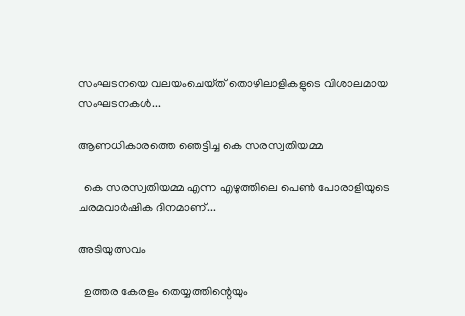സംഘടനയെ വലയംചെയ്‌ത്‌ തൊഴിലാളികളുടെ വിശാലമായ സംഘടനകൾ...

ആണധികാരത്തെ ഞെട്ടിച്ച കെ സരസ്വതിയമ്മ

  കെ സരസ്വതിയമ്മ എന്ന എഴുത്തിലെ പെൺ പോരാളിയുടെ ചരമവാർഷിക ദിനമാണ്...

അടിയുത്സവം

  ഉത്തര കേരളം തെയ്യത്തിന്റെയും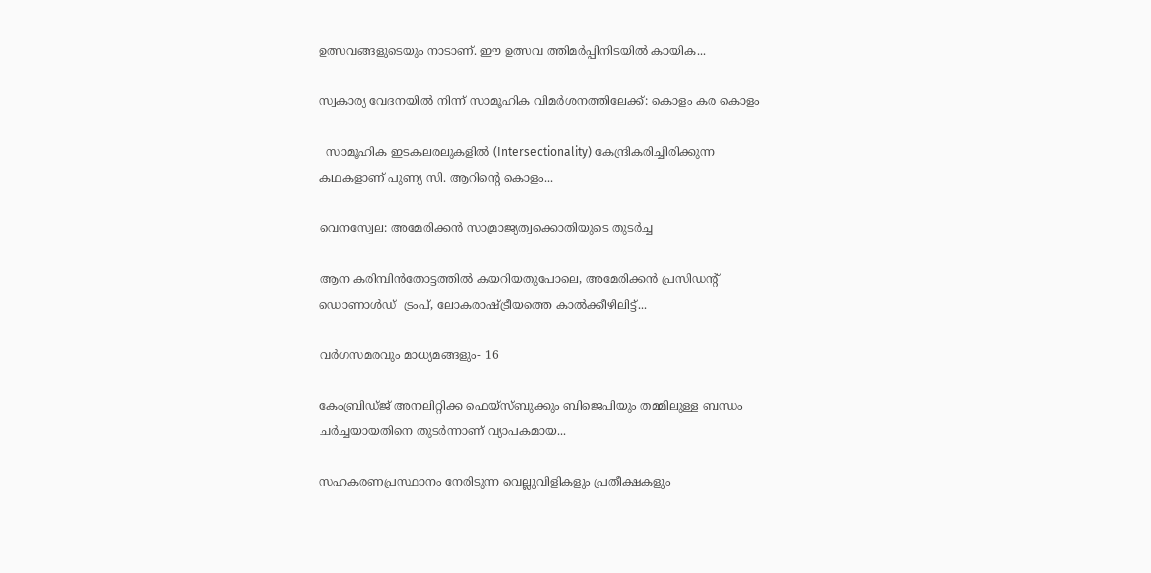ഉത്സവങ്ങളുടെയും നാടാണ്. ഈ ഉത്സവ ത്തിമർപ്പിനിടയിൽ കായിക...

സ്വകാര്യ വേദനയിൽ നിന്ന് സാമൂഹിക വിമർശനത്തിലേക്ക്: കൊളം കര കൊളം

  സാമൂഹിക ഇടകലരലുകളിൽ (Intersectionality) കേന്ദ്രികരിച്ചിരിക്കുന്ന കഥകളാണ് പുണ്യ സി. ആറിന്റെ കൊളം...

വെനസ്വേല: അമേരിക്കൻ സാമ്രാജ്യത്വക്കൊതിയുടെ തുടർച്ച

ആന കരിമ്പിൻതോട്ടത്തിൽ കയറിയതുപോലെ, അമേരിക്കൻ പ്രസിഡന്റ് ഡൊണാൾഡ്  ട്രംപ്, ലോകരാഷ്ട്രീയത്തെ കാൽക്കീഴിലിട്ട്...

വർഗസമരവും മാധ്യമങ്ങളും‐ 16

കേംബ്രിഡ്ജ് അനലിറ്റിക്ക ഫെയ്സ്ബുക്കും ബിജെപിയും തമ്മിലുള്ള ബന്ധം ചർച്ചയായതിനെ തുടർന്നാണ് വ്യാപകമായ...

സഹകരണപ്രസ്ഥാനം നേരിടുന്ന വെല്ലുവിളികളും പ്രതീക്ഷകളും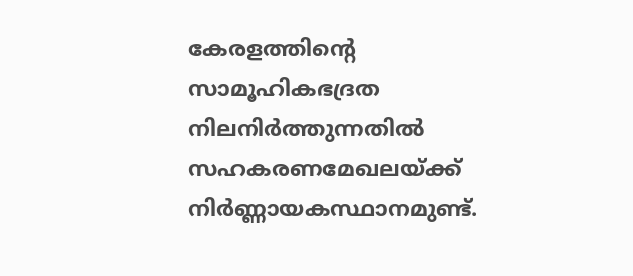കേരളത്തിന്റെ സാമൂഹികഭദ്രത നിലനിർത്തുന്നതിൽ സഹകരണമേഖലയ്ക്ക് നിർണ്ണായകസ്ഥാനമുണ്ട്.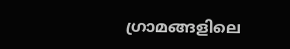ഗ്രാമങ്ങളിലെ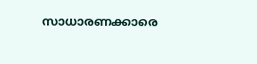സാധാരണക്കാരെ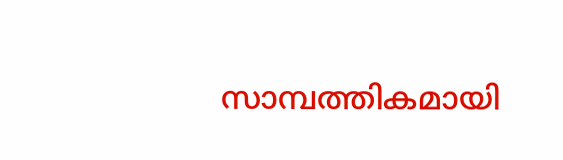സാമ്പത്തികമായി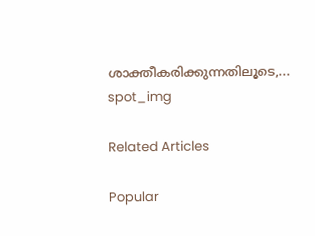ശാക്തീകരിക്കുന്നതിലൂടെ,...
spot_img

Related Articles

Popular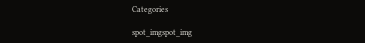Categories

spot_imgspot_img